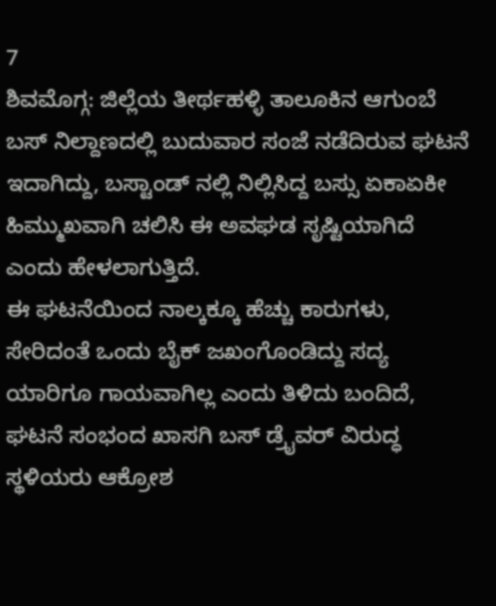7
ಶಿವಮೊಗ್ಗ: ಜಿಲ್ಲೆಯ ತೀರ್ಥಹಳ್ಳಿ ತಾಲೂಕಿನ ಆಗುಂಬೆ ಬಸ್ ನಿಲ್ದಾಣದಲ್ಲಿ ಬುದುವಾರ ಸಂಜೆ ನಡೆದಿರುವ ಘಟನೆ ಇದಾಗಿದ್ದು, ಬಸ್ಟಾಂಡ್ ನಲ್ಲಿ ನಿಲ್ಲಿಸಿದ್ದ ಬಸ್ಸು ಏಕಾಏಕೀ ಹಿಮ್ಮುಖವಾಗಿ ಚಲಿಸಿ ಈ ಅವಘಡ ಸೃಷ್ಟಿಯಾಗಿದೆ ಎಂದು ಹೇಳಲಾಗುತ್ತಿದೆ.
ಈ ಘಟನೆಯಿಂದ ನಾಲ್ಕಕ್ಕೂ ಹೆಚ್ಚು ಕಾರುಗಳು, ಸೇರಿದಂತೆ ಒಂದು ಬೈಕ್ ಜಖಂಗೊಂಡಿದ್ದು ಸದ್ಯ ಯಾರಿಗೂ ಗಾಯವಾಗಿಲ್ಲ ಎಂದು ತಿಳಿದು ಬಂದಿದೆ,
ಘಟನೆ ಸಂಭಂದ ಖಾಸಗಿ ಬಸ್ ಡ್ರೈವರ್ ವಿರುದ್ಧ ಸ್ಥಳಿಯರು ಆಕ್ರೋಶ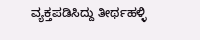ವ್ಯಕ್ತಪಡಿಸಿದ್ದು ತೀರ್ಥಹಳ್ಳಿ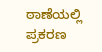ಠಾಣೆಯಲ್ಲಿ ಪ್ರಕರಣ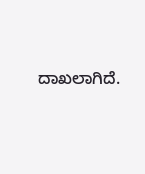ದಾಖಲಾಗಿದೆ.